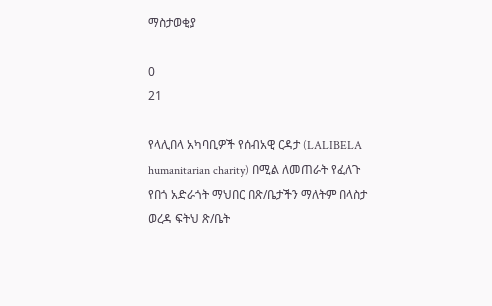ማስታወቂያ

0
21

የላሊበላ አካባቢዎች የሰብአዊ ርዳታ (LALIBELA humanitarian charity) በሚል ለመጠራት የፈለጉ የበጎ አድራጎት ማህበር በጽ/ቤታችን ማለትም በላስታ ወረዳ ፍትህ ጽ/ቤት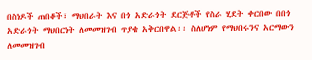በስነዶች ጠበቆች፣ ማህበራት እና በጎ አድራጎት ደርጅቶች የስራ ሂደት ቀርበው በበጎ አድራጎት ማህበርነት ለመመዝገብ ጥያቄ አቅርበዋል፡፡ ስለሆነም የማህበሩንና አርማውን ለመመዝገብ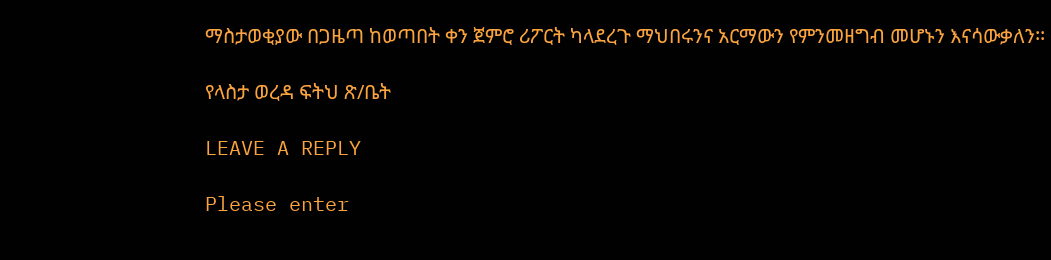ማስታወቂያው በጋዜጣ ከወጣበት ቀን ጀምሮ ሪፖርት ካላደረጉ ማህበሩንና አርማውን የምንመዘግብ መሆኑን እናሳውቃለን፡፡

የላስታ ወረዳ ፍትህ ጽ/ቤት

LEAVE A REPLY

Please enter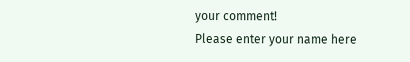your comment!
Please enter your name here